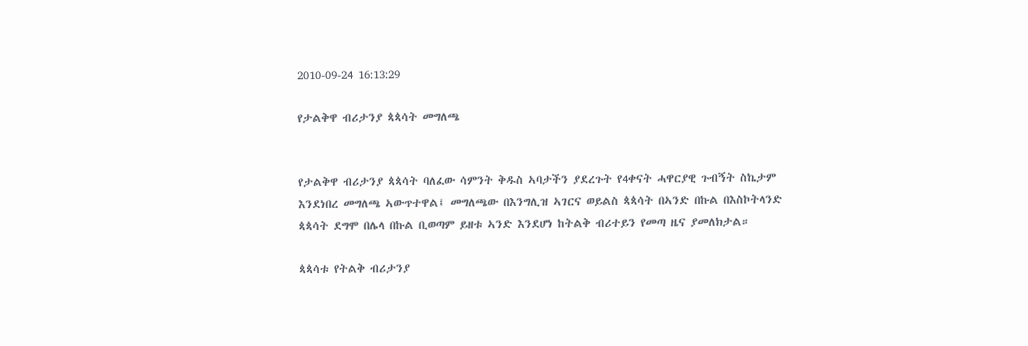2010-09-24 16:13:29

የታልቅዋ ብሪታንያ ጳጳሳት መግለጫ


የታልቅዋ ብሪታንያ ጳጳሳት ባለፈው ሳምንት ቅዱስ ኣባታችን ያደረጉት የ4ቀናት ሓዋርያዊ ጉብኝት ስኬታም እንደነበረ መግለጫ ኣውጥተዋል፤ መግለጫው በእንግሊዝ ኣገርና ወይልስ ጳጳሳት በኣንድ በኩል በእስኮትላንድ ጳጳሳት ደግሞ በሌላ በኩል ቢወጣም ይዘቱ ኣንድ እንደሆነ ከትልቅ ብሪተይን የመጣ ዜና ያመለክታል።

ጳጳሳቱ የትልቅ ብሪታንያ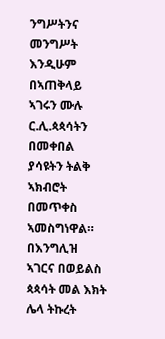ንግሥትንና መንግሥት እንዲሁም በኣጠቅላይ ኣገሩን ሙሉ ር.ሊ.ጳጳሳትን በመቀበል ያሳዩትን ትልቅ ኣክብሮት በመጥቀስ ኣመስግነዋል። በእንግሊዝ ኣገርና በወይልስ ጳጳሳት መል እክት ሌላ ትኩረት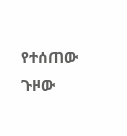የተሰጠው ጉዞው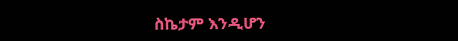ስኬታም እንዲሆን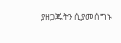ያዘጋጁትን ሲያመሰግኑ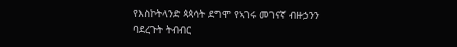የእስኮትላንድ ጳጳሳት ደግሞ የኣገሩ መገናኛ ብዙኃንን ባደረጉት ትብብር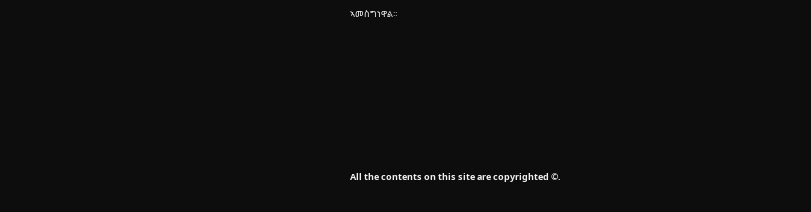ኣመስግነዋል።








All the contents on this site are copyrighted ©.